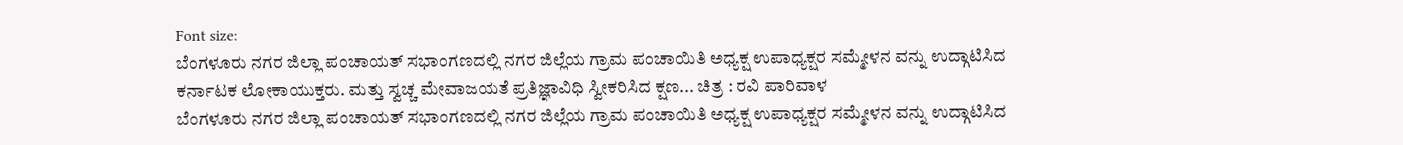Font size:
ಬೆಂಗಳೂರು ನಗರ ಜಿಲ್ಲಾ ಪಂಚಾಯತ್ ಸಭಾಂಗಣದಲ್ಲಿ ನಗರ ಜಿಲ್ಲೆಯ ಗ್ರಾಮ ಪಂಚಾಯಿತಿ ಅಧ್ಯಕ್ಷ ಉಪಾಧ್ಯಕ್ಷರ ಸಮ್ಮೇಳನ ವನ್ನು ಉದ್ಗಾಟಿಸಿದ ಕರ್ನಾಟಕ ಲೋಕಾಯುಕ್ತರು. ಮತ್ತು ಸ್ವಚ್ಚ ಮೇವಾಜಯತೆ ಪ್ರತಿಜ್ಞಾವಿಧಿ ಸ್ವೀಕರಿಸಿದ ಕ್ಷಣ... ಚಿತ್ರ : ರವಿ ಪಾರಿವಾಳ
ಬೆಂಗಳೂರು ನಗರ ಜಿಲ್ಲಾ ಪಂಚಾಯತ್ ಸಭಾಂಗಣದಲ್ಲಿ ನಗರ ಜಿಲ್ಲೆಯ ಗ್ರಾಮ ಪಂಚಾಯಿತಿ ಅಧ್ಯಕ್ಷ ಉಪಾಧ್ಯಕ್ಷರ ಸಮ್ಮೇಳನ ವನ್ನು ಉದ್ಗಾಟಿಸಿದ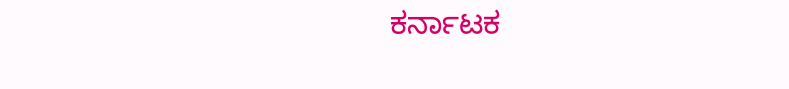ಕರ್ನಾಟಕ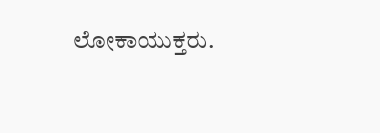ಲೋಕಾಯುಕ್ತರು.